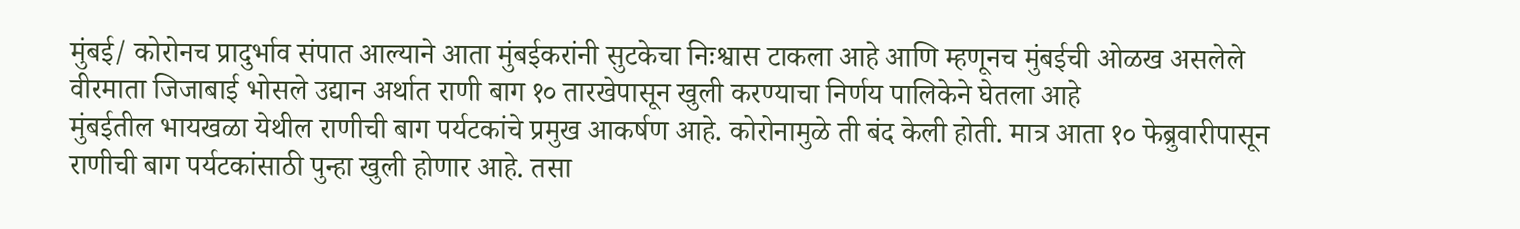मुंबई/ कोरोनच प्रादुर्भाव संपात आल्याने आता मुंबईकरांनी सुटकेचा निःश्वास टाकला आहे आणि म्हणूनच मुंबईची ओळख असलेले वीरमाता जिजाबाई भोसले उद्यान अर्थात राणी बाग १० तारखेपासून खुली करण्याचा निर्णय पालिकेने घेतला आहे
मुंबईतील भायखळा येथील राणीची बाग पर्यटकांचे प्रमुख आकर्षण आहे. कोरोनामुळे ती बंद केली होती. मात्र आता १० फेब्रुवारीपासून राणीची बाग पर्यटकांसाठी पुन्हा खुली होणार आहे. तसा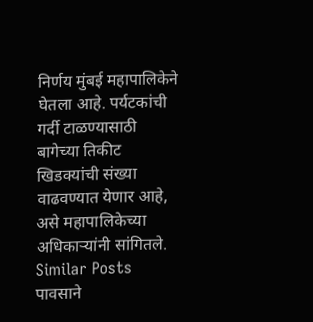निर्णय मुंबई महापालिकेने घेतला आहे. पर्यटकांची गर्दी टाळण्यासाठी बागेच्या तिकीट खिडक्यांची संख्या वाढवण्यात येणार आहे, असे महापालिकेच्या अधिकाऱ्यांनी सांगितले.
Similar Posts
पावसाने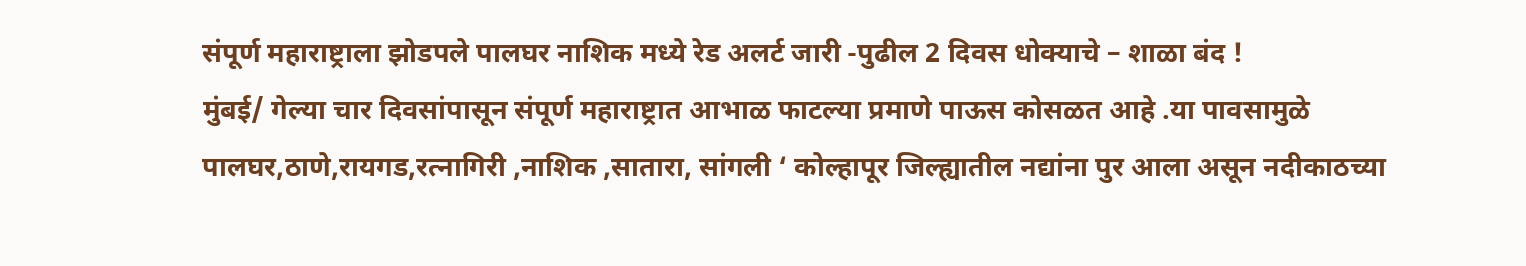संपूर्ण महाराष्ट्राला झोडपले पालघर नाशिक मध्ये रेड अलर्ट जारी -पुढील 2 दिवस धोक्याचे – शाळा बंद !
मुंबई/ गेल्या चार दिवसांपासून संपूर्ण महाराष्ट्रात आभाळ फाटल्या प्रमाणे पाऊस कोसळत आहे .या पावसामुळे पालघर,ठाणे,रायगड,रत्नागिरी ,नाशिक ,सातारा, सांगली ‘ कोल्हापूर जिल्ह्यातील नद्यांना पुर आला असून नदीकाठच्या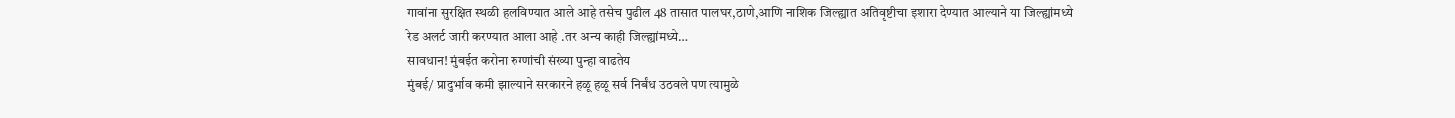गावांना सुरक्षित स्थळी हलविण्यात आले आहे तसेच पुढील 48 तासात पालघर,ठाणे,आणि नाशिक जिल्ह्यात अतिवृष्टीचा इशारा देण्यात आल्याने या जिल्ह्यांमध्ये रेड अलर्ट जारी करण्यात आला आहे .तर अन्य काही जिल्ह्यांमध्ये…
सावधान! मुंबईत करोना रुग्णांची संख्या पुन्हा वाढतेय
मुंबई/ प्रादुर्भाव कमी झाल्याने सरकारने हळू हळू सर्व निर्बंध उठवले पण त्यामुळे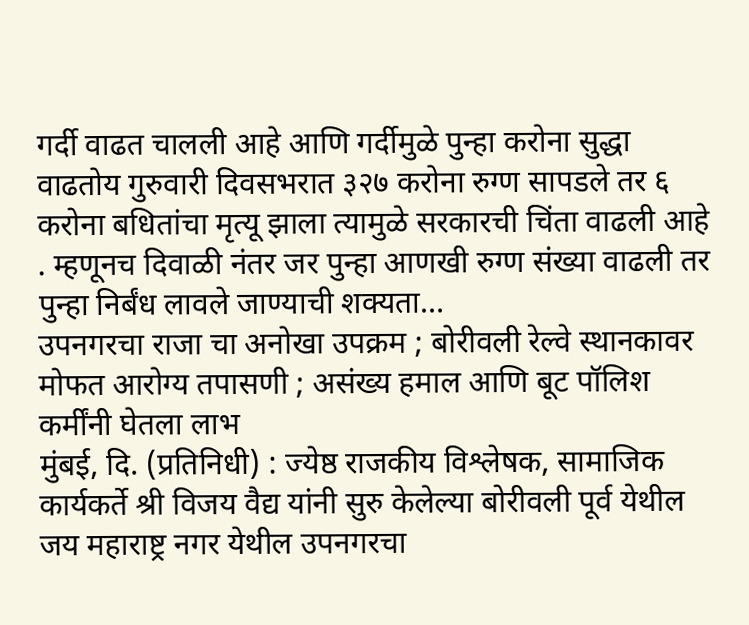गर्दी वाढत चालली आहे आणि गर्दीमुळे पुन्हा करोना सुद्धा वाढतोय गुरुवारी दिवसभरात ३२७ करोना रुग्ण सापडले तर ६ करोना बधितांचा मृत्यू झाला त्यामुळे सरकारची चिंता वाढली आहे . म्हणूनच दिवाळी नंतर जर पुन्हा आणखी रुग्ण संख्या वाढली तर पुन्हा निर्बंध लावले जाण्याची शक्यता…
उपनगरचा राजा चा अनोखा उपक्रम ; बोरीवली रेल्वे स्थानकावर मोफत आरोग्य तपासणी ; असंख्य हमाल आणि बूट पॉलिश कर्मींनी घेतला लाभ
मुंबई, दि. (प्रतिनिधी) : ज्येष्ठ राजकीय विश्लेषक, सामाजिक कार्यकर्ते श्री विजय वैद्य यांनी सुरु केलेल्या बोरीवली पूर्व येथील जय महाराष्ट्र नगर येथील उपनगरचा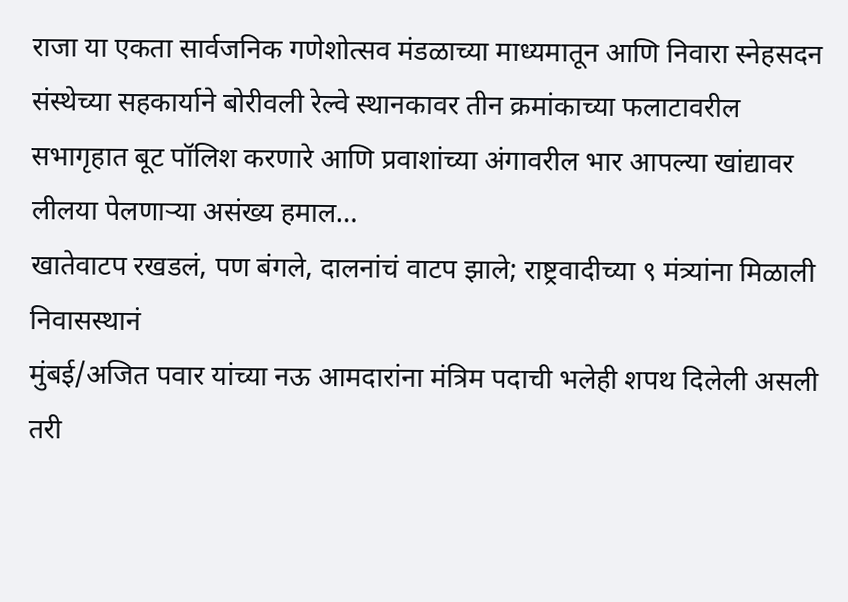राजा या एकता सार्वजनिक गणेशोत्सव मंडळाच्या माध्यमातून आणि निवारा स्नेहसदन संस्थेच्या सहकार्याने बोरीवली रेल्वे स्थानकावर तीन क्रमांकाच्या फलाटावरील सभागृहात बूट पॉलिश करणारे आणि प्रवाशांच्या अंगावरील भार आपल्या खांद्यावर लीलया पेलणाऱ्या असंख्य हमाल…
खातेवाटप रखडलं, पण बंगले, दालनांचं वाटप झाले; राष्ट्रवादीच्या ९ मंत्र्यांना मिळाली निवासस्थानं
मुंबई/अजित पवार यांच्या नऊ आमदारांना मंत्रिम पदाची भलेही शपथ दिलेली असली तरी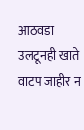आठवडा उलटूनही खाते वाटप जाहीर न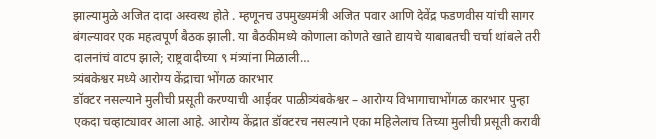झाल्यामुळे अजित दादा अस्वस्थ होते . म्हणूनच उपमुख्यमंत्री अजित पवार आणि देवेंद्र फडणवीस यांची सागर बंगल्यावर एक महत्वपूर्ण बैठक झाली. या बैठकीमध्ये कोणाला कोणते खाते द्यायचे याबाबतची चर्चा थांबले तरी दालनांचं वाटप झाले; राष्ट्रवादीच्या ९ मंत्र्यांना मिळाली…
त्र्यंबकेश्वर मध्ये आरोग्य केंद्राचा भोंगळ कारभार
डॉक्टर नसल्याने मुलीची प्रसूती करण्याची आईवर पाळीत्र्यंबकेश्वर – आरोग्य विभागाचाभोंगळ कारभार पुन्हा एकदा चव्हाट्यावर आला आहे. आरोग्य केंद्रात डॉक्टरच नसल्याने एका महिलेलाच तिच्या मुलीची प्रसूती करावी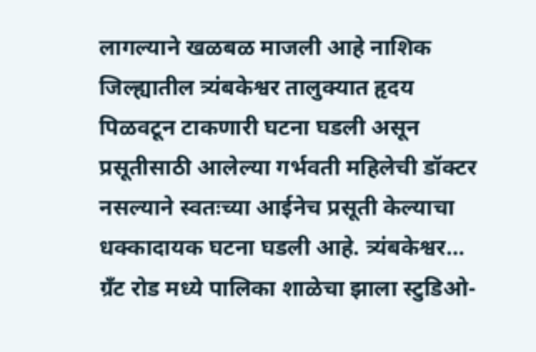लागल्याने खळबळ माजली आहे नाशिक जिल्ह्यातील त्र्यंबकेश्वर तालुक्यात हृदय पिळवटून टाकणारी घटना घडली असून प्रसूतीसाठी आलेल्या गर्भवती महिलेची डॉक्टर नसल्याने स्वतःच्या आईनेच प्रसूती केल्याचा धक्कादायक घटना घडली आहे. त्र्यंबकेश्वर…
ग्रँट रोड मध्ये पालिका शाळेचा झाला स्टुडिओ-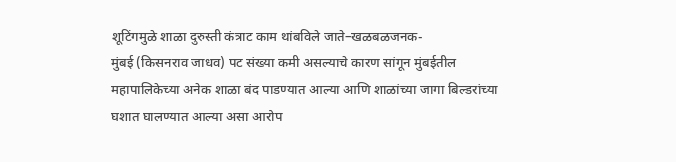शूटिंगमुळे शाळा दुरुस्ती कंत्राट काम थांबविले जाते–खळबळजनक-
मुंबई (किसनराव जाधव) पट संख्या कमी असल्याचे कारण सांगून मुंबईतील महापालिकेच्या अनेक शाळा बंद पाडण्यात आल्या आणि शाळांच्या जागा बिल्डरांच्या घशात घालण्यात आल्या असा आरोप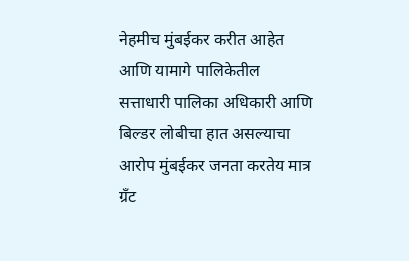नेहमीच मुंबईकर करीत आहेत आणि यामागे पालिकेतील सत्ताधारी पालिका अधिकारी आणि बिल्डर लोबीचा हात असल्याचा आरोप मुंबईकर जनता करतेय मात्र ग्रँट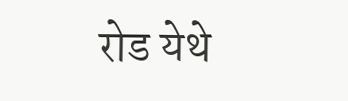रोड येथे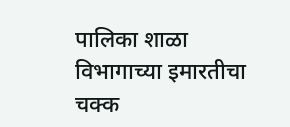पालिका शाळा विभागाच्या इमारतीचा चक्क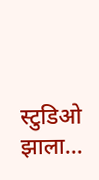स्टुडिओ झाला…